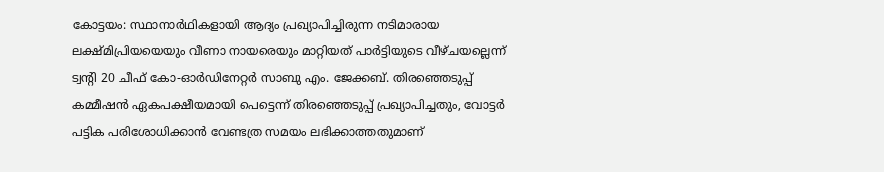കോട്ടയം: സ്ഥാനാർഥികളായി ആദ്യം പ്രഖ്യാപിച്ചിരുന്ന നടിമാരായ ലക്ഷ്മിപ്രിയയെയും വീണാ നായരെയും മാറ്റിയത് പാർട്ടിയുടെ വീഴ്ചയല്ലെന്ന് ട്വന്റി 20 ചീഫ് കോ-ഓർഡിനേറ്റർ സാബു എം. ജേക്കബ്. തിരഞ്ഞെടുപ്പ് കമ്മീഷൻ ഏകപക്ഷീയമായി പെട്ടെന്ന് തിരഞ്ഞെടുപ്പ് പ്രഖ്യാപിച്ചതും, വോട്ടർ പട്ടിക പരിശോധിക്കാൻ വേണ്ടത്ര സമയം ലഭിക്കാത്തതുമാണ്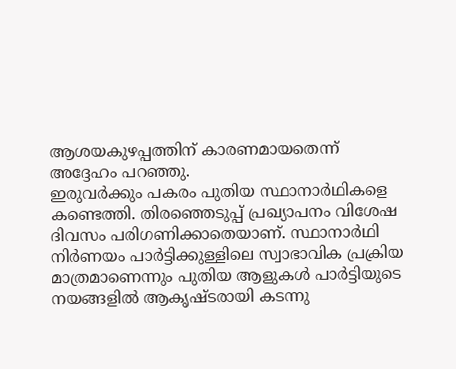ആശയകുഴപ്പത്തിന് കാരണമായതെന്ന് അദ്ദേഹം പറഞ്ഞു.
ഇരുവർക്കും പകരം പുതിയ സ്ഥാനാർഥികളെ കണ്ടെത്തി. തിരഞ്ഞെടുപ്പ് പ്രഖ്യാപനം വിശേഷ ദിവസം പരിഗണിക്കാതെയാണ്. സ്ഥാനാർഥി നിർണയം പാർട്ടിക്കുള്ളിലെ സ്വാഭാവിക പ്രക്രിയ മാത്രമാണെന്നും പുതിയ ആളുകൾ പാർട്ടിയുടെ നയങ്ങളിൽ ആകൃഷ്ടരായി കടന്നു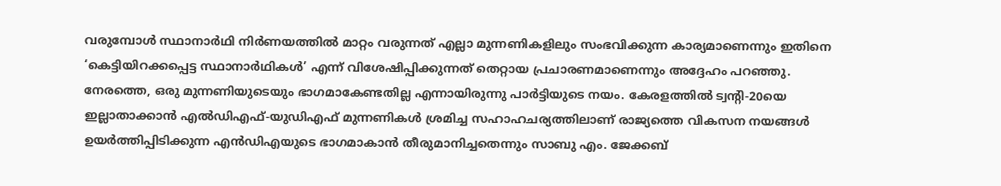വരുമ്പോൾ സ്ഥാനാർഥി നിർണയത്തിൽ മാറ്റം വരുന്നത് എല്ലാ മുന്നണികളിലും സംഭവിക്കുന്ന കാര്യമാണെന്നും ഇതിനെ ‘കെട്ടിയിറക്കപ്പെട്ട സ്ഥാനാർഥികൾ’ എന്ന് വിശേഷിപ്പിക്കുന്നത് തെറ്റായ പ്രചാരണമാണെന്നും അദ്ദേഹം പറഞ്ഞു.
നേരത്തെ, ഒരു മുന്നണിയുടെയും ഭാഗമാകേണ്ടതില്ല എന്നായിരുന്നു പാർട്ടിയുടെ നയം. കേരളത്തിൽ ട്വന്റി-20യെ ഇല്ലാതാക്കാൻ എൽഡിഎഫ്-യുഡിഎഫ് മുന്നണികൾ ശ്രമിച്ച സഹാഹചര്യത്തിലാണ് രാജ്യത്തെ വികസന നയങ്ങൾ ഉയർത്തിപ്പിടിക്കുന്ന എൻഡിഎയുടെ ഭാഗമാകാൻ തീരുമാനിച്ചതെന്നും സാബു എം. ജേക്കബ്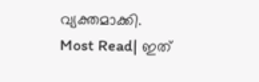വ്യക്തമാക്കി.
Most Read| ഇത്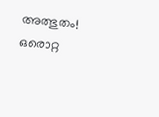അത്ഭുതം! ഒരൊറ്റ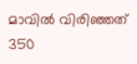മാവിൽ വിരിഞ്ഞത് 350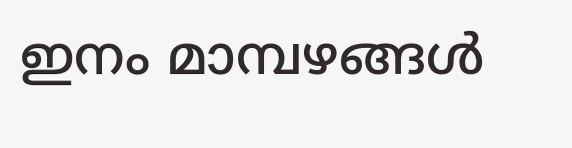ഇനം മാമ്പഴങ്ങൾ